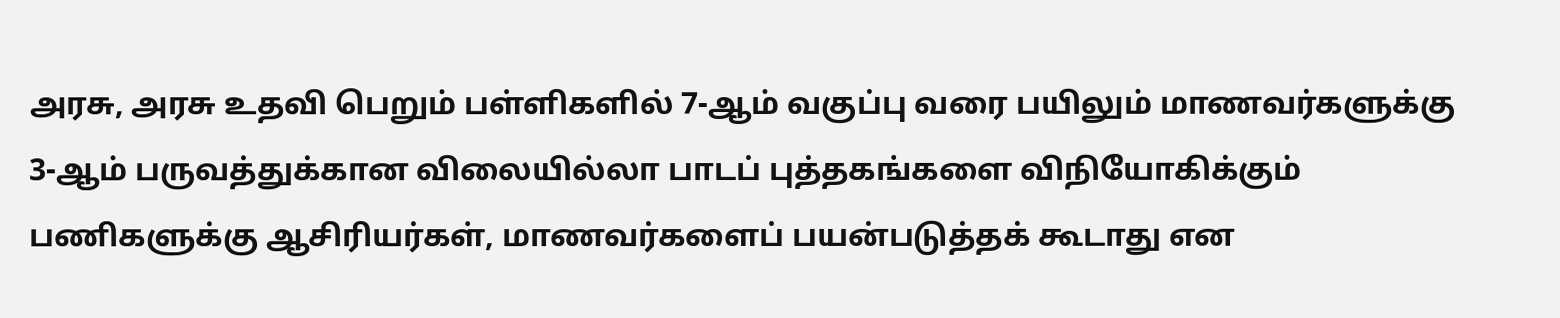அரசு, அரசு உதவி பெறும் பள்ளிகளில் 7-ஆம் வகுப்பு வரை பயிலும் மாணவர்களுக்கு 3-ஆம் பருவத்துக்கான விலையில்லா பாடப் புத்தகங்களை விநியோகிக்கும் பணிகளுக்கு ஆசிரியர்கள், மாணவர்களைப் பயன்படுத்தக் கூடாது என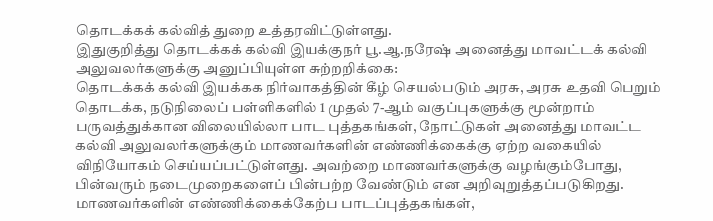தொடக்கக் கல்வித் துறை உத்தரவிட்டுள்ளது.
இதுகுறித்து தொடக்கக் கல்வி இயக்குநர் பூ.ஆ.நரேஷ் அனைத்து மாவட்டக் கல்வி அலுவலர்களுக்கு அனுப்பியுள்ள சுற்றறிக்கை:
தொடக்கக் கல்வி இயக்கக நிர்வாகத்தின் கீழ் செயல்படும் அரசு, அரசு உதவி பெறும் தொடக்க, நடுநிலைப் பள்ளிகளில் 1 முதல் 7-ஆம் வகுப்புகளுக்கு மூன்றாம் பருவத்துக்கான விலையில்லா பாட புத்தகங்கள், நோட்டுகள் அனைத்து மாவட்ட கல்வி அலுவலர்களுக்கும் மாணவர்களின் எண்ணிக்கைக்கு ஏற்ற வகையில் விநியோகம் செய்யப்பட்டுள்ளது. அவற்றை மாணவர்களுக்கு வழங்கும்போது, பின்வரும் நடைமுறைகளைப் பின்பற்ற வேண்டும் என அறிவுறுத்தப்படுகிறது.
மாணவர்களின் எண்ணிக்கைக்கேற்ப பாடப்புத்தகங்கள்,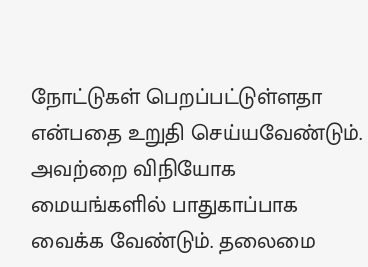நோட்டுகள் பெறப்பட்டுள்ளதா என்பதை உறுதி செய்யவேண்டும். அவற்றை விநியோக மையங்களில் பாதுகாப்பாக வைக்க வேண்டும். தலைமை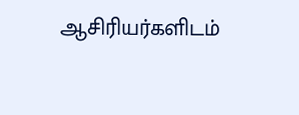ஆசிரியர்களிடம்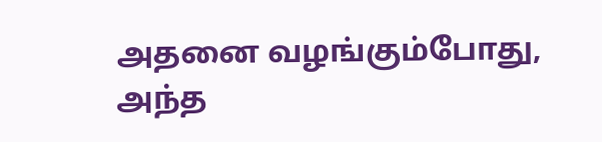அதனை வழங்கும்போது, அந்த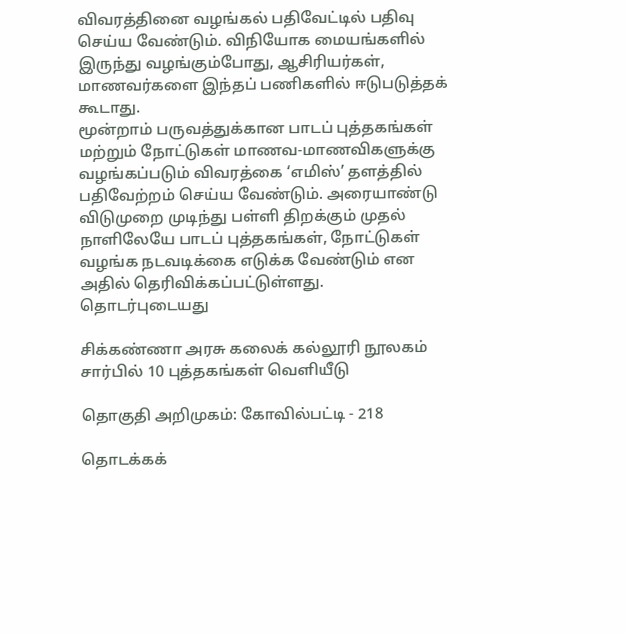விவரத்தினை வழங்கல் பதிவேட்டில் பதிவு செய்ய வேண்டும். விநியோக மையங்களில் இருந்து வழங்கும்போது, ஆசிரியர்கள், மாணவர்களை இந்தப் பணிகளில் ஈடுபடுத்தக் கூடாது.
மூன்றாம் பருவத்துக்கான பாடப் புத்தகங்கள் மற்றும் நோட்டுகள் மாணவ-மாணவிகளுக்கு வழங்கப்படும் விவரத்கை ‘எமிஸ்’ தளத்தில் பதிவேற்றம் செய்ய வேண்டும். அரையாண்டு விடுமுறை முடிந்து பள்ளி திறக்கும் முதல் நாளிலேயே பாடப் புத்தகங்கள், நோட்டுகள் வழங்க நடவடிக்கை எடுக்க வேண்டும் என அதில் தெரிவிக்கப்பட்டுள்ளது.
தொடர்புடையது

சிக்கண்ணா அரசு கலைக் கல்லூரி நூலகம் சார்பில் 10 புத்தகங்கள் வெளியீடு

தொகுதி அறிமுகம்: கோவில்பட்டி - 218

தொடக்கக்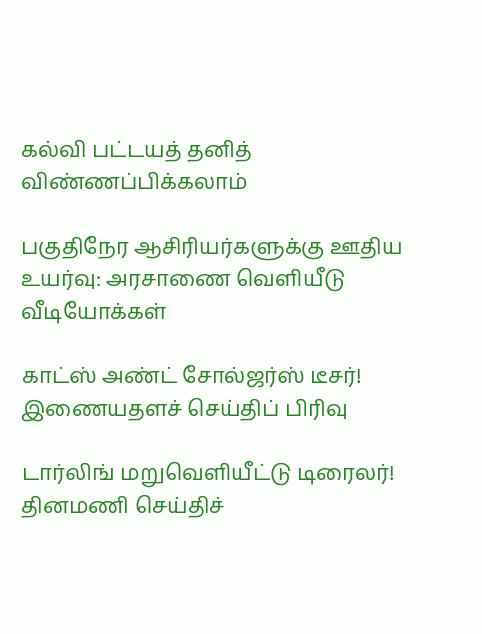கல்வி பட்டயத் தனித் விண்ணப்பிக்கலாம்

பகுதிநேர ஆசிரியர்களுக்கு ஊதிய உயர்வு: அரசாணை வெளியீடு
வீடியோக்கள்

காட்ஸ் அண்ட் சோல்ஜர்ஸ் டீசர்!
இணையதளச் செய்திப் பிரிவு

டார்லிங் மறுவெளியீட்டு டிரைலர்!
தினமணி செய்திச்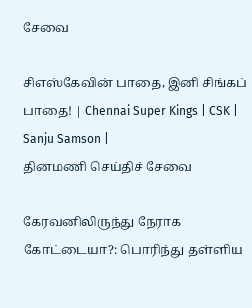சேவை

சிஎஸ்கேவின் பாதை, இனி சிங்கப் பாதை! | Chennai Super Kings | CSK | Sanju Samson |
தினமணி செய்திச் சேவை

கேரவனிலிருந்து நேராக கோட்டையா?: பொரிந்து தள்ளிய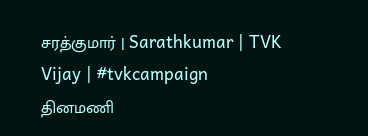சரத்குமார் | Sarathkumar | TVK Vijay | #tvkcampaign
தினமணி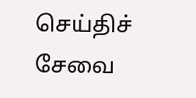செய்திச் சேவை